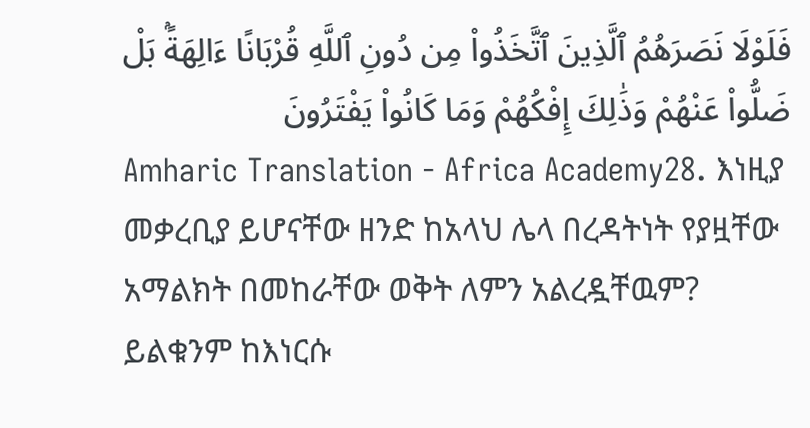فَلَوْلَا نَصَرَهُمُ ٱلَّذِينَ ٱتَّخَذُوا۟ مِن دُونِ ٱللَّهِ قُرْبَانًا ءَالِهَةًۢ بَلْ ضَلُّوا۟ عَنْهُمْ وَذَٰلِكَ إِفْكُهُمْ وَمَا كَانُوا۟ يَفْتَرُونَ
Amharic Translation - Africa Academy28. እነዚያ መቃረቢያ ይሆናቸው ዘንድ ከአላህ ሌላ በረዳትነት የያዟቸው አማልክት በመከራቸው ወቅት ለምን አልረዷቸዉም? ይልቁንም ከእነርሱ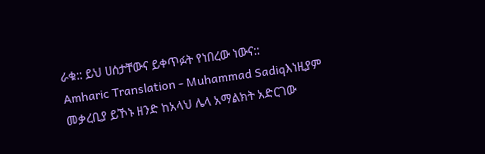ራቁ:: ይህ ሀሰታቸውና ይቀጥፉት የነበረው ነውና::
Amharic Translation - Muhammad Sadiqእነዚያም መቃረቢያ ይኾኑ ዘንድ ከአላህ ሌላ አማልክት አድርገው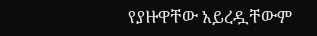የያዙዋቸው አይረዷቸውም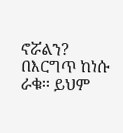ኖሯልን? በእርግጥ ከነሱ ራቁ፡፡ ይህም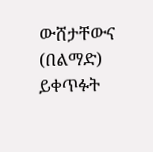ውሸታቸውና (በልማድ) ይቀጥፉት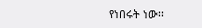የነበሩት ነው፡፡